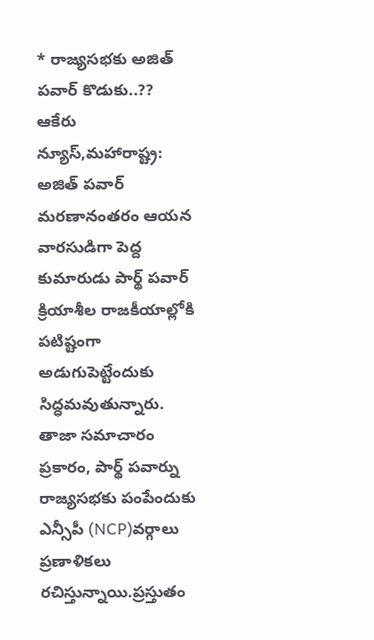* రాజ్యసభకు అజిత్ పవార్ కొడుకు..??
ఆకేరు న్యూస్,మహారాష్ట్ర: అజిత్ పవార్ మరణానంతరం ఆయన వారసుడిగా పెద్ద కుమారుడు పార్థ్ పవార్ క్రియాశీల రాజకీయాల్లోకి పటిష్టంగా అడుగుపెట్టేందుకు సిద్ధమవుతున్నారు. తాజా సమాచారం ప్రకారం, పార్థ్ పవార్ను రాజ్యసభకు పంపేందుకు ఎన్సీపీ (NCP)వర్గాలు ప్రణాళికలు రచిస్తున్నాయి.ప్రస్తుతం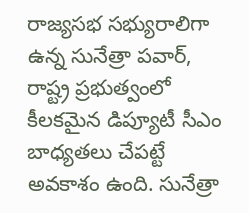రాజ్యసభ సభ్యురాలిగా ఉన్న సునేత్రా పవార్, రాష్ట్ర ప్రభుత్వంలో కీలకమైన డిప్యూటీ సీఎం బాధ్యతలు చేపట్టే అవకాశం ఉంది. సునేత్రా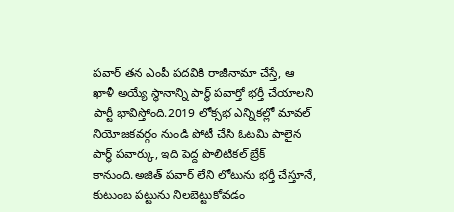పవార్ తన ఎంపీ పదవికి రాజీనామా చేస్తే, ఆ ఖాళీ అయ్యే స్థానాన్ని పార్థ్ పవార్తో భర్తీ చేయాలని పార్టీ భావిస్తోంది.2019 లోక్సభ ఎన్నికల్లో మావల్ నియోజకవర్గం నుండి పోటీ చేసి ఓటమి పాలైన పార్థ్ పవార్కు, ఇది పెద్ద పొలిటికల్ బ్రేక్ కానుంది.అజిత్ పవార్ లేని లోటును భర్తీ చేస్తూనే, కుటుంబ పట్టును నిలబెట్టుకోవడం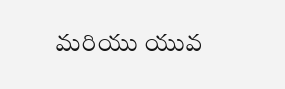మరియు యువ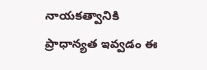నాయకత్వానికి ప్రాధాన్యత ఇవ్వడం ఈ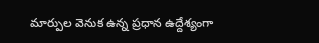మార్పుల వెనుక ఉన్న ప్రధాన ఉద్దేశ్యంగా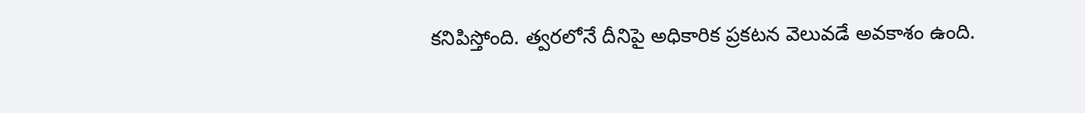కనిపిస్తోంది. త్వరలోనే దీనిపై అధికారిక ప్రకటన వెలువడే అవకాశం ఉంది.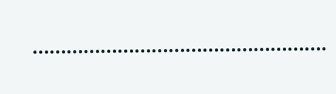…………………………………………….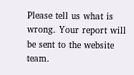Please tell us what is wrong. Your report will be sent to the website team.